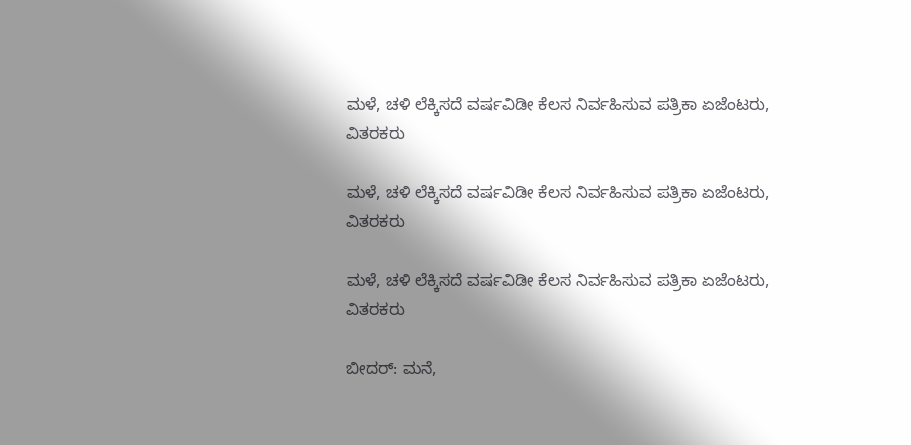ಮಳೆ, ಚಳಿ ಲೆಕ್ಕಿಸದೆ ವರ್ಷವಿಡೀ ಕೆಲಸ ನಿರ್ವಹಿಸುವ ಪತ್ರಿಕಾ ಏಜೆಂಟರು, ವಿತರಕರು

ಮಳೆ, ಚಳಿ ಲೆಕ್ಕಿಸದೆ ವರ್ಷವಿಡೀ ಕೆಲಸ ನಿರ್ವಹಿಸುವ ಪತ್ರಿಕಾ ಏಜೆಂಟರು, ವಿತರಕರು

ಮಳೆ, ಚಳಿ ಲೆಕ್ಕಿಸದೆ ವರ್ಷವಿಡೀ ಕೆಲಸ ನಿರ್ವಹಿಸುವ ಪತ್ರಿಕಾ ಏಜೆಂಟರು, ವಿತರಕರು

ಬೀದರ್‌: ಮನೆ,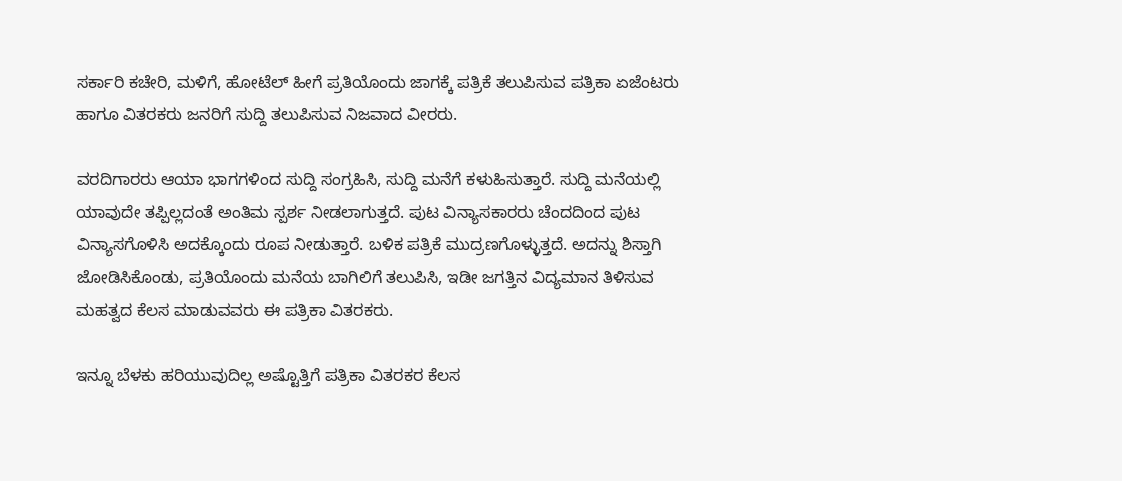ಸರ್ಕಾರಿ ಕಚೇರಿ, ಮಳಿಗೆ, ಹೋಟೆಲ್‌ ಹೀಗೆ ಪ್ರತಿಯೊಂದು ಜಾಗಕ್ಕೆ ಪತ್ರಿಕೆ ತಲುಪಿಸುವ ಪತ್ರಿಕಾ ಏಜೆಂಟರು ಹಾಗೂ ವಿತರಕರು ಜನರಿಗೆ ಸುದ್ದಿ ತಲುಪಿಸುವ ನಿಜವಾದ ವೀರರು.

ವರದಿಗಾರರು ಆಯಾ ಭಾಗಗಳಿಂದ ಸುದ್ದಿ ಸಂಗ್ರಹಿಸಿ, ಸುದ್ದಿ ಮನೆಗೆ ಕಳುಹಿಸುತ್ತಾರೆ. ಸುದ್ದಿ ಮನೆಯಲ್ಲಿ ಯಾವುದೇ ತಪ್ಪಿಲ್ಲದಂತೆ ಅಂತಿಮ ಸ್ಪರ್ಶ ನೀಡಲಾಗುತ್ತದೆ. ಪುಟ ವಿನ್ಯಾಸಕಾರರು ಚೆಂದದಿಂದ ಪುಟ ವಿನ್ಯಾಸಗೊಳಿಸಿ ಅದಕ್ಕೊಂದು ರೂಪ ನೀಡುತ್ತಾರೆ. ಬಳಿಕ ಪತ್ರಿಕೆ ಮುದ್ರಣಗೊಳ್ಳುತ್ತದೆ. ಅದನ್ನು ಶಿಸ್ತಾಗಿ ಜೋಡಿಸಿಕೊಂಡು, ಪ್ರತಿಯೊಂದು ಮನೆಯ ಬಾಗಿಲಿಗೆ ತಲುಪಿಸಿ, ಇಡೀ ಜಗತ್ತಿನ ವಿದ್ಯಮಾನ ತಿಳಿಸುವ ಮಹತ್ವದ ಕೆಲಸ ಮಾಡುವವರು ಈ ಪತ್ರಿಕಾ ವಿತರಕರು.

ಇನ್ನೂ ಬೆಳಕು ಹರಿಯುವುದಿಲ್ಲ ಅಷ್ಟೊತ್ತಿಗೆ ಪತ್ರಿಕಾ ವಿತರಕರ ಕೆಲಸ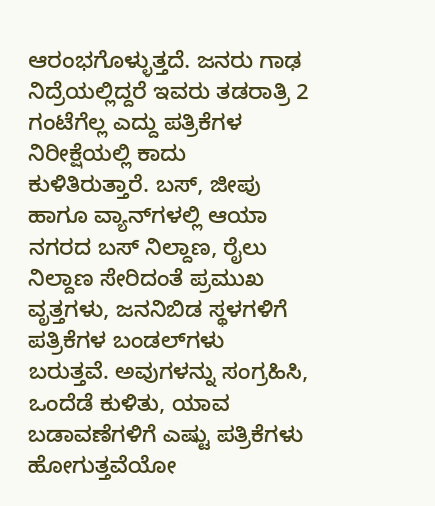ಆರಂಭಗೊಳ್ಳುತ್ತದೆ. ಜನರು ಗಾಢ ನಿದ್ರೆಯಲ್ಲಿದ್ದರೆ ಇವರು ತಡರಾತ್ರಿ 2 ಗಂಟೆಗೆಲ್ಲ ಎದ್ದು ಪತ್ರಿಕೆಗಳ ನಿರೀಕ್ಷೆಯಲ್ಲಿ ಕಾದು ಕುಳಿತಿರುತ್ತಾರೆ. ಬಸ್‌, ಜೀಪು ಹಾಗೂ ವ್ಯಾನ್‌ಗಳಲ್ಲಿ ಆಯಾ ನಗರದ ಬಸ್‌ ನಿಲ್ದಾಣ, ರೈಲು ನಿಲ್ದಾಣ ಸೇರಿದಂತೆ ಪ್ರಮುಖ ವೃತ್ತಗಳು, ಜನನಿಬಿಡ ಸ್ಥಳಗಳಿಗೆ ಪತ್ರಿಕೆಗಳ ಬಂಡಲ್‌ಗಳು ಬರುತ್ತವೆ. ಅವುಗಳನ್ನು ಸಂಗ್ರಹಿಸಿ, ಒಂದೆಡೆ ಕುಳಿತು, ಯಾವ ಬಡಾವಣೆಗಳಿಗೆ ಎಷ್ಟು ಪತ್ರಿಕೆಗಳು ಹೋಗುತ್ತವೆಯೋ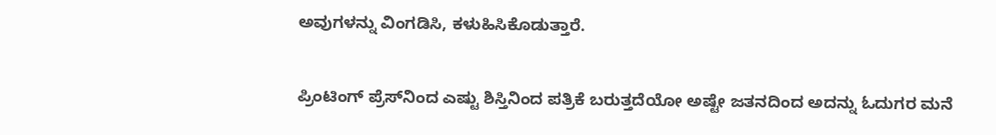ಅವುಗಳನ್ನು ವಿಂಗಡಿಸಿ, ಕಳುಹಿಸಿಕೊಡುತ್ತಾರೆ.

ಪ್ರಿಂಟಿಂಗ್‌ ಪ್ರೆಸ್‌ನಿಂದ ಎಷ್ಟು ಶಿಸ್ತಿನಿಂದ ಪತ್ರಿಕೆ ಬರುತ್ತದೆಯೋ ಅಷ್ಟೇ ಜತನದಿಂದ ಅದನ್ನು ಓದುಗರ ಮನೆ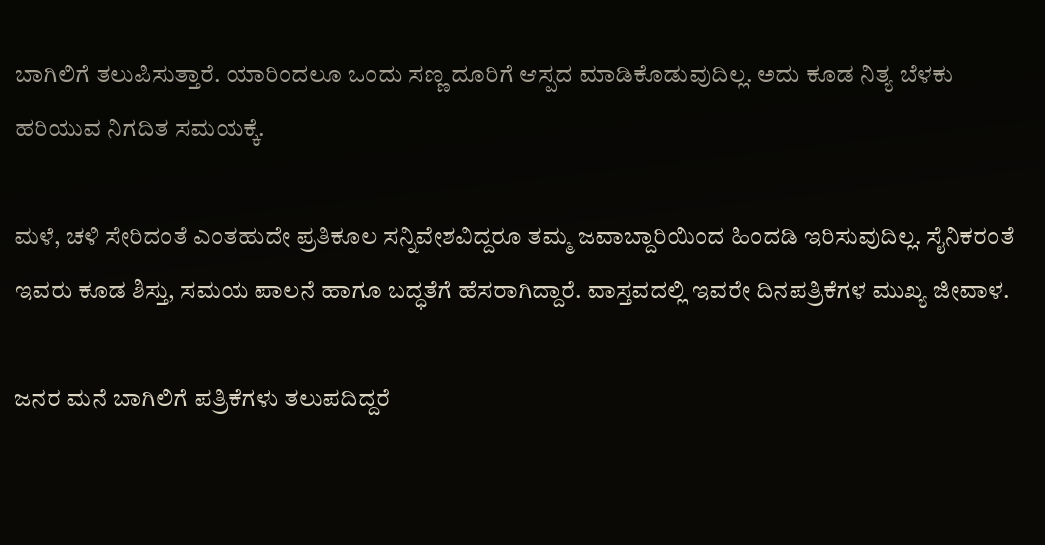ಬಾಗಿಲಿಗೆ ತಲುಪಿಸುತ್ತಾರೆ. ಯಾರಿಂದಲೂ ಒಂದು ಸಣ್ಣ ದೂರಿಗೆ ಆಸ್ಪದ ಮಾಡಿಕೊಡುವುದಿಲ್ಲ. ಅದು ಕೂಡ ನಿತ್ಯ ಬೆಳಕು ಹರಿಯುವ ನಿಗದಿತ ಸಮಯಕ್ಕೆ.

ಮಳೆ, ಚಳಿ ಸೇರಿದಂತೆ ಎಂತಹುದೇ ಪ್ರತಿಕೂಲ ಸನ್ನಿವೇಶವಿದ್ದರೂ ತಮ್ಮ ಜವಾಬ್ದಾರಿಯಿಂದ ಹಿಂದಡಿ ಇರಿಸುವುದಿಲ್ಲ. ಸೈನಿಕರಂತೆ ಇವರು ಕೂಡ ಶಿಸ್ತು, ಸಮಯ ಪಾಲನೆ ಹಾಗೂ ಬದ್ಧತೆಗೆ ಹೆಸರಾಗಿದ್ದಾರೆ. ವಾಸ್ತವದಲ್ಲಿ ಇವರೇ ದಿನಪತ್ರಿಕೆಗಳ ಮುಖ್ಯ ಜೀವಾಳ.

ಜನರ ಮನೆ ಬಾಗಿಲಿಗೆ ಪತ್ರಿಕೆಗಳು ತಲುಪದಿದ್ದರೆ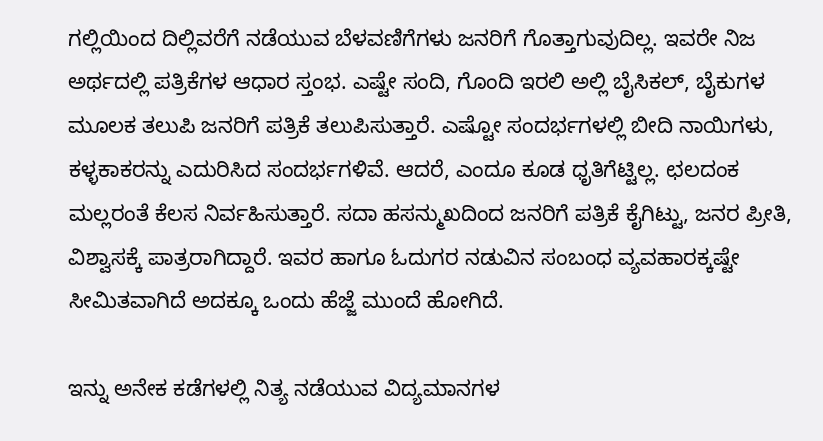ಗಲ್ಲಿಯಿಂದ ದಿಲ್ಲಿವರೆಗೆ ನಡೆಯುವ ಬೆಳವಣಿಗೆಗಳು ಜನರಿಗೆ ಗೊತ್ತಾಗುವುದಿಲ್ಲ. ಇವರೇ ನಿಜ ಅರ್ಥದಲ್ಲಿ ಪತ್ರಿಕೆಗಳ ಆಧಾರ ಸ್ತಂಭ. ಎಷ್ಟೇ ಸಂದಿ, ಗೊಂದಿ ಇರಲಿ ಅಲ್ಲಿ ಬೈಸಿಕಲ್‌, ಬೈಕುಗಳ ಮೂಲಕ ತಲುಪಿ ಜನರಿಗೆ ಪತ್ರಿಕೆ ತಲುಪಿಸುತ್ತಾರೆ. ಎಷ್ಟೋ ಸಂದರ್ಭಗಳಲ್ಲಿ ಬೀದಿ ನಾಯಿಗಳು, ಕಳ್ಳಕಾಕರನ್ನು ಎದುರಿಸಿದ ಸಂದರ್ಭಗಳಿವೆ. ಆದರೆ, ಎಂದೂ ಕೂಡ ಧೃತಿಗೆಟ್ಟಿಲ್ಲ. ಛಲದಂಕ ಮಲ್ಲರಂತೆ ಕೆಲಸ ನಿರ್ವಹಿಸುತ್ತಾರೆ. ಸದಾ ಹಸನ್ಮುಖದಿಂದ ಜನರಿಗೆ ಪತ್ರಿಕೆ ಕೈಗಿಟ್ಟು, ಜನರ ಪ್ರೀತಿ, ವಿಶ್ವಾಸಕ್ಕೆ ಪಾತ್ರರಾಗಿದ್ದಾರೆ. ಇವರ ಹಾಗೂ ಓದುಗರ ನಡುವಿನ ಸಂಬಂಧ ವ್ಯವಹಾರಕ್ಕಷ್ಟೇ ಸೀಮಿತವಾಗಿದೆ ಅದಕ್ಕೂ ಒಂದು ಹೆಜ್ಜೆ ಮುಂದೆ ಹೋಗಿದೆ.

ಇನ್ನು ಅನೇಕ ಕಡೆಗಳಲ್ಲಿ ನಿತ್ಯ ನಡೆಯುವ ವಿದ್ಯಮಾನಗಳ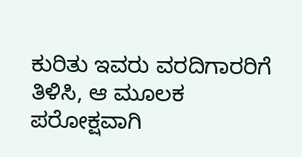ಕುರಿತು ಇವರು ವರದಿಗಾರರಿಗೆ ತಿಳಿಸಿ, ಆ ಮೂಲಕ ಪರೋಕ್ಷವಾಗಿ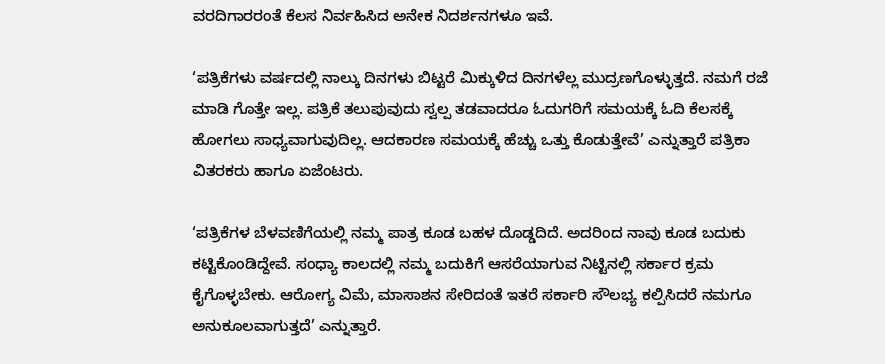ವರದಿಗಾರರಂತೆ ಕೆಲಸ ನಿರ್ವಹಿಸಿದ ಅನೇಕ ನಿದರ್ಶನಗಳೂ ಇವೆ.

‘ಪತ್ರಿಕೆಗಳು ವರ್ಷದಲ್ಲಿ ನಾಲ್ಕು ದಿನಗಳು ಬಿಟ್ಟರೆ ಮಿಕ್ಕುಳಿದ ದಿನಗಳೆಲ್ಲ ಮುದ್ರಣಗೊಳ್ಳುತ್ತದೆ. ನಮಗೆ ರಜೆ ಮಾಡಿ ಗೊತ್ತೇ ಇಲ್ಲ. ಪತ್ರಿಕೆ ತಲುಪುವುದು ಸ್ವಲ್ಪ ತಡವಾದರೂ ಓದುಗರಿಗೆ ಸಮಯಕ್ಕೆ ಓದಿ ಕೆಲಸಕ್ಕೆ ಹೋಗಲು ಸಾಧ್ಯವಾಗುವುದಿಲ್ಲ. ಆದಕಾರಣ ಸಮಯಕ್ಕೆ ಹೆಚ್ಚು ಒತ್ತು ಕೊಡುತ್ತೇವೆ’ ಎನ್ನುತ್ತಾರೆ ಪತ್ರಿಕಾ ವಿತರಕರು ಹಾಗೂ ಏಜೆಂಟರು.

‘ಪತ್ರಿಕೆಗಳ ಬೆಳವಣಿಗೆಯಲ್ಲಿ ನಮ್ಮ ಪಾತ್ರ ಕೂಡ ಬಹಳ ದೊಡ್ಡದಿದೆ. ಅದರಿಂದ ನಾವು ಕೂಡ ಬದುಕು ಕಟ್ಟಿಕೊಂಡಿದ್ದೇವೆ. ಸಂಧ್ಯಾ ಕಾಲದಲ್ಲಿ ನಮ್ಮ ಬದುಕಿಗೆ ಆಸರೆಯಾಗುವ ನಿಟ್ಟಿನಲ್ಲಿ ಸರ್ಕಾರ ಕ್ರಮ ಕೈಗೊಳ್ಳಬೇಕು. ಆರೋಗ್ಯ ವಿಮೆ, ಮಾಸಾಶನ ಸೇರಿದಂತೆ ಇತರೆ ಸರ್ಕಾರಿ ಸೌಲಭ್ಯ ಕಲ್ಪಿಸಿದರೆ ನಮಗೂ ಅನುಕೂಲವಾಗುತ್ತದೆ’ ಎನ್ನುತ್ತಾರೆ.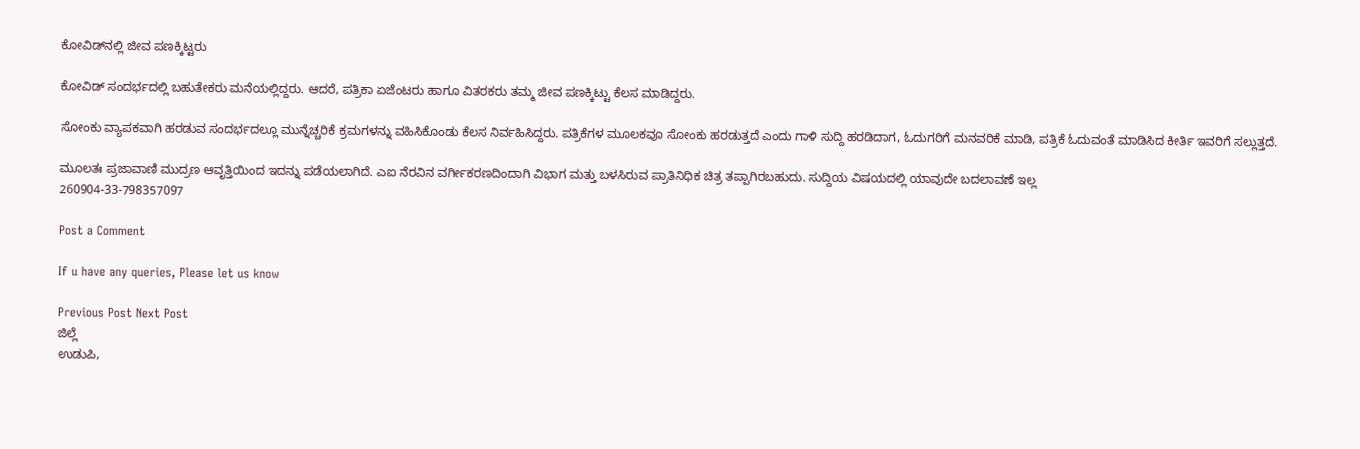ಕೋವಿಡ್‌ನಲ್ಲಿ ಜೀವ ಪಣಕ್ಕಿಟ್ಟರು

ಕೋವಿಡ್‌ ಸಂದರ್ಭದಲ್ಲಿ ಬಹುತೇಕರು ಮನೆಯಲ್ಲಿದ್ದರು. ಆದರೆ, ಪತ್ರಿಕಾ ಏಜೆಂಟರು ಹಾಗೂ ವಿತರಕರು ತಮ್ಮ ಜೀವ ಪಣಕ್ಕಿಟ್ಟು ಕೆಲಸ ಮಾಡಿದ್ದರು.

ಸೋಂಕು ವ್ಯಾಪಕವಾಗಿ ಹರಡುವ ಸಂದರ್ಭದಲ್ಲೂ ಮುನ್ನೆಚ್ಚರಿಕೆ ಕ್ರಮಗಳನ್ನು ವಹಿಸಿಕೊಂಡು ಕೆಲಸ ನಿರ್ವಹಿಸಿದ್ದರು. ಪತ್ರಿಕೆಗಳ ಮೂಲಕವೂ ಸೋಂಕು ಹರಡುತ್ತದೆ ಎಂದು ಗಾಳಿ ಸುದ್ದಿ ಹರಡಿದಾಗ, ಓದುಗರಿಗೆ ಮನವರಿಕೆ ಮಾಡಿ, ಪತ್ರಿಕೆ ಓದುವಂತೆ ಮಾಡಿಸಿದ ಕೀರ್ತಿ ಇವರಿಗೆ ಸಲ್ಲುತ್ತದೆ.

ಮೂಲತಃ ಪ್ರಜಾವಾಣಿ ಮುದ್ರಣ ಆವೃತ್ತಿಯಿಂದ ಇದನ್ನು ಪಡೆಯಲಾಗಿದೆ. ಎಐ ನೆರವಿನ ವರ್ಗೀಕರಣದಿಂದಾಗಿ ವಿಭಾಗ ಮತ್ತು ಬಳಸಿರುವ ಪ್ರಾತಿನಿಧಿಕ ಚಿತ್ರ ತಪ್ಪಾಗಿರಬಹುದು. ಸುದ್ದಿಯ ವಿಷಯದಲ್ಲಿ ಯಾವುದೇ ಬದಲಾವಣೆ ಇಲ್ಲ
260904-33-798357097

Post a Comment

If u have any queries, Please let us know

Previous Post Next Post
ಜಿಲ್ಲೆ
ಉಡುಪಿ,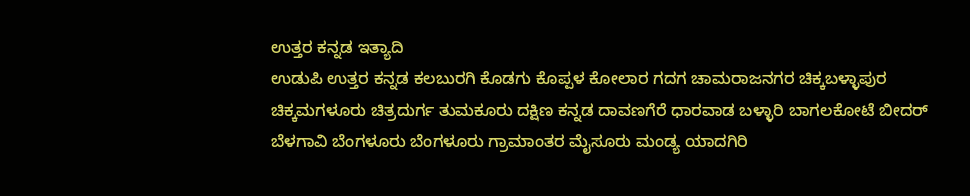ಉತ್ತರ ಕನ್ನಡ ಇತ್ಯಾದಿ
ಉಡುಪಿ ಉತ್ತರ ಕನ್ನಡ ಕಲಬುರಗಿ ಕೊಡಗು ಕೊಪ್ಪಳ ಕೋಲಾರ ಗದಗ ಚಾಮರಾಜನಗರ ಚಿಕ್ಕಬಳ್ಳಾಪುರ
ಚಿಕ್ಕಮಗಳೂರು ಚಿತ್ರದುರ್ಗ ತುಮಕೂರು ದಕ್ಷಿಣ ಕನ್ನಡ ದಾವಣಗೆರೆ ಧಾರವಾಡ ಬಳ್ಳಾರಿ ಬಾಗಲಕೋಟೆ ಬೀದರ್
ಬೆಳಗಾವಿ ಬೆಂಗಳೂರು ಬೆಂಗಳೂರು ಗ್ರಾಮಾಂತರ ಮೈಸೂರು ಮಂಡ್ಯ ಯಾದಗಿರಿ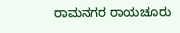ರಾಮನಗರ ರಾಯಚೂರು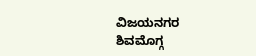ವಿಜಯನಗರ
ಶಿವಮೊಗ್ಗ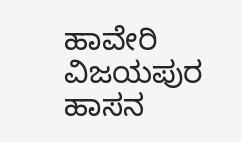ಹಾವೇರಿ ವಿಜಯಪುರ ಹಾಸನ